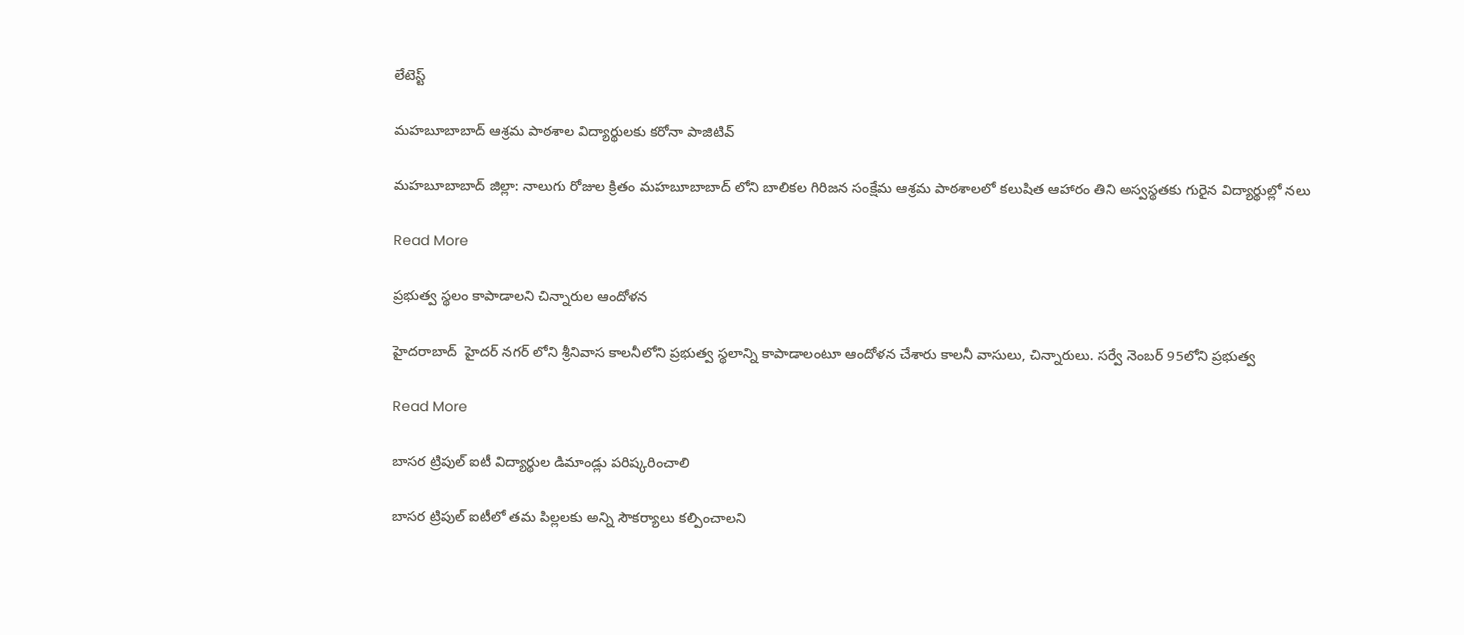లేటెస్ట్

మహబూబాబాద్ ఆశ్రమ పాఠశాల విద్యార్థులకు కరోనా పాజిటివ్

మహబూబాబాద్ జిల్లా: నాలుగు రోజుల క్రితం మహబూబాబాద్ లోని బాలికల గిరిజన సంక్షేమ ఆశ్రమ పాఠశాలలో కలుషిత ఆహారం తిని అస్వస్థతకు గురైన విద్యార్థుల్లో నలు

Read More

ప్రభుత్వ స్థలం కాపాడాలని చిన్నారుల ఆందోళన

హైదరాబాద్  హైదర్ నగర్ లోని శ్రీనివాస కాలనీలోని ప్రభుత్వ స్థలాన్ని కాపాడాలంటూ ఆందోళన చేశారు కాలనీ వాసులు, చిన్నారులు. సర్వే నెంబర్ 95లోని ప్రభుత్వ

Read More

బాసర ట్రిపుల్ ఐటీ విద్యార్థుల డిమాండ్లు పరిష్కరించాలి

బాసర ట్రిపుల్ ఐటీలో తమ పిల్లలకు అన్ని సౌకర్యాలు కల్పించాలని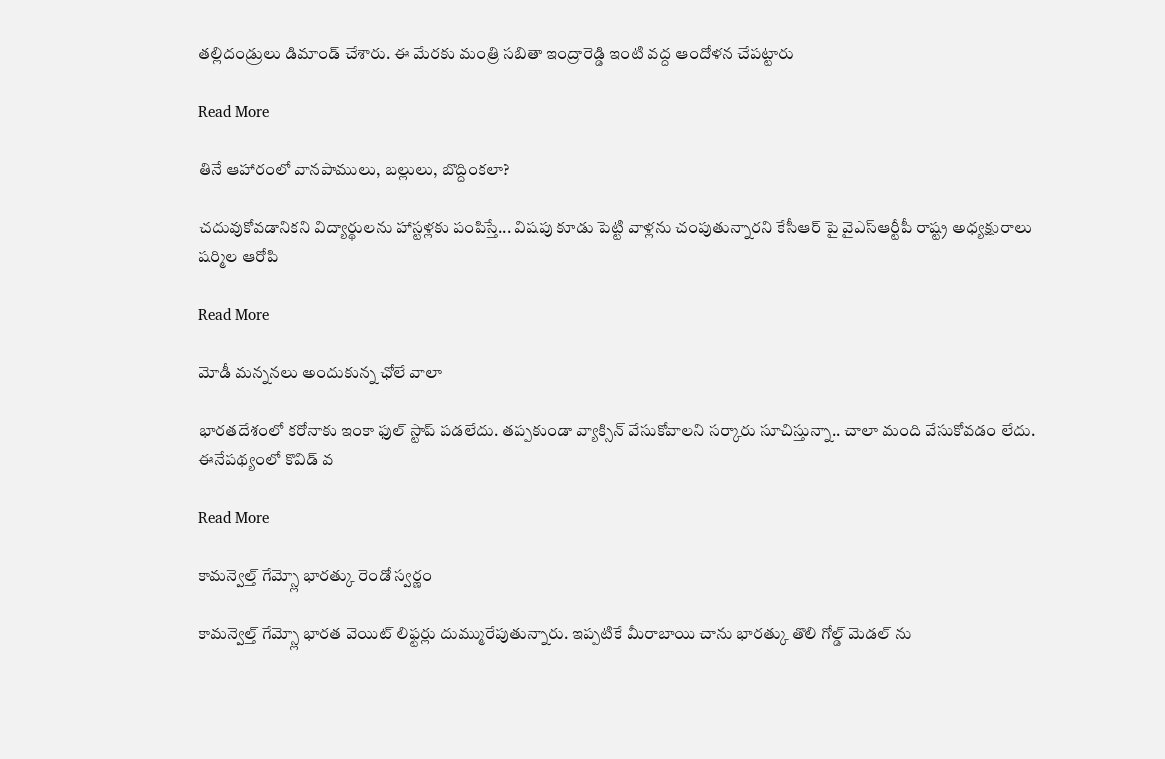తల్లిదండ్రులు డిమాండ్ చేశారు. ఈ మేరకు మంత్రి సబితా ఇంద్రారెడ్డి ఇంటి వద్ద ఆందోళన చేపట్టారు

Read More

తినే ఆహారంలో వానపాములు, బల్లులు, బొద్దింకలా?

చదువుకోవడానికని విద్యార్థులను హాస్టళ్లకు పంపిస్తే... విషపు కూడు పెట్టి వాళ్లను చంపుతున్నారని కేసీఆర్ పై వైఎస్ఆర్టీపీ రాష్ట్ర అధ్యక్షురాలు షర్మిల ఆరోపి

Read More

మోడీ మన్ననలు అందుకున్న ఛోలే వాలా

భారతదేశంలో కరోనాకు ఇంకా ఫుల్ స్టాప్ పడలేదు. తప్పకుండా వ్యాక్సిన్ వేసుకోవాలని సర్కారు సూచిస్తున్నా.. చాలా మంది వేసుకోవడం లేదు. ఈనేపథ్యంలో కొవిడ్ వ

Read More

కామన్వెల్త్ గేమ్స్లో భారత్కు రెండో స్వర్ణం

కామన్వెల్త్ గేమ్స్లో భారత వెయిట్ లిఫ్టర్లు దుమ్మురేపుతున్నారు. ఇప్పటికే మీరాబాయి చాను భారత్కు తొలి గోల్డ్ మెడల్ ను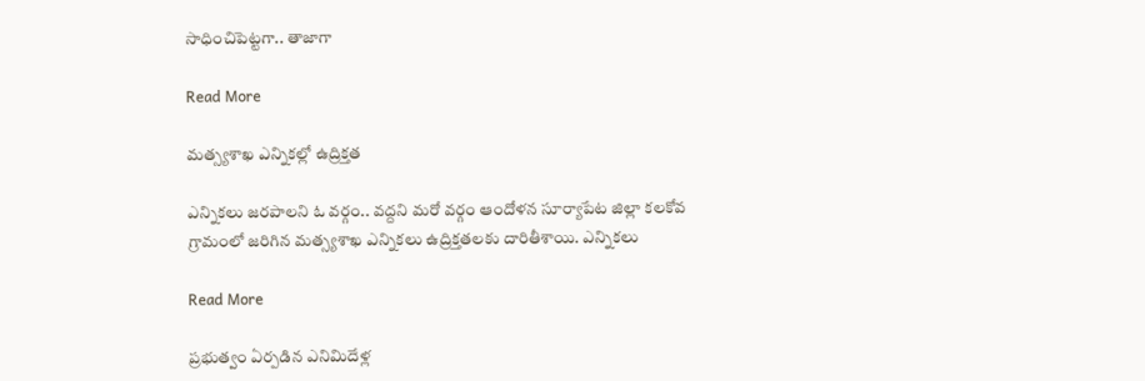సాధించిపెట్టగా.. తాజాగా

Read More

మత్స్యశాఖ ఎన్నికల్లో ఉద్రిక్తత

ఎన్నికలు జరపాలని ఓ వర్గం.. వద్దని మరో వర్గం ఆందోళన సూర్యాపేట జిల్లా కలకోవ గ్రామంలో జరిగిన మత్స్యశాఖ ఎన్నికలు ఉద్రిక్తతలకు దారితీశాయి. ఎన్నికలు

Read More

ప్రభుత్వం ఏర్పడిన ఎనిమిదేళ్ల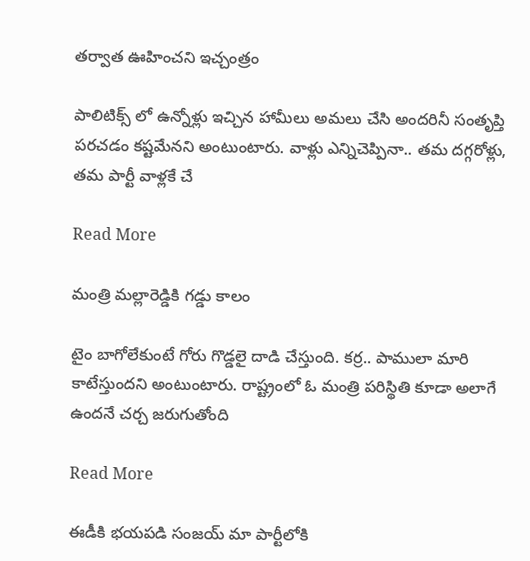తర్వాత ఊహించని ఇచ్చంత్రం

పాలిటిక్స్ లో ఉన్నోళ్లు ఇచ్చిన హామీలు అమలు చేసి అందరినీ సంతృప్తి పరచడం కష్టమేనని అంటుంటారు. వాళ్లు ఎన్నిచెప్పినా.. తమ దగ్గరోళ్లు, తమ పార్టీ వాళ్లకే చే

Read More

మంత్రి మల్లారెడ్డికి గడ్డు కాలం

టైం బాగోలేకుంటే గోరు గొడ్డలై దాడి చేస్తుంది. కర్ర.. పాములా మారి కాటేస్తుందని అంటుంటారు. రాష్ట్రంలో ఓ మంత్రి పరిస్థితి కూడా అలాగే ఉందనే చర్చ జరుగుతోంది

Read More

ఈడీకి భయపడి సంజయ్ మా పార్టీలోకి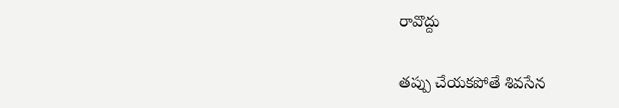రావొద్దు

తప్పు చేయకపోతే శివసేన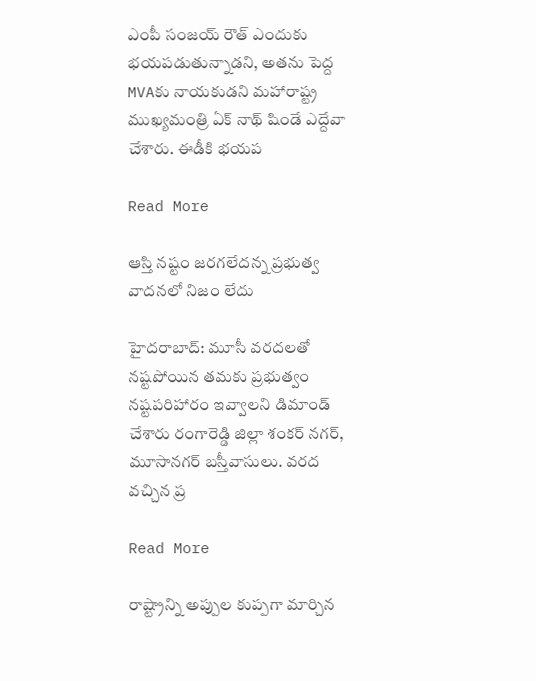ఎంపీ సంజయ్ రౌత్ ఎందుకు భయపడుతున్నాడని, అతను పెద్ద MVAకు నాయకుడని మహారాష్ట్ర ముఖ్యమంత్రి ఏక్ నాథ్ షిండే ఎద్దేవా చేశారు. ఈడీకి భయప

Read More

ఆస్తి నష్టం జరగలేదన్న ప్రభుత్వ వాదనలో నిజం లేదు

హైదరాబాద్: మూసీ వరదలతో నష్టపోయిన తమకు ప్రభుత్వం నష్టపరిహారం ఇవ్వాలని డిమాండ్ చేశారు రంగారెడ్డి జిల్లా శంకర్ నగర్, మూసానగర్ బస్తీవాసులు. వరద వచ్చిన ప్ర

Read More

రాష్ట్రాన్ని అప్పుల కుప్పగా మార్చిన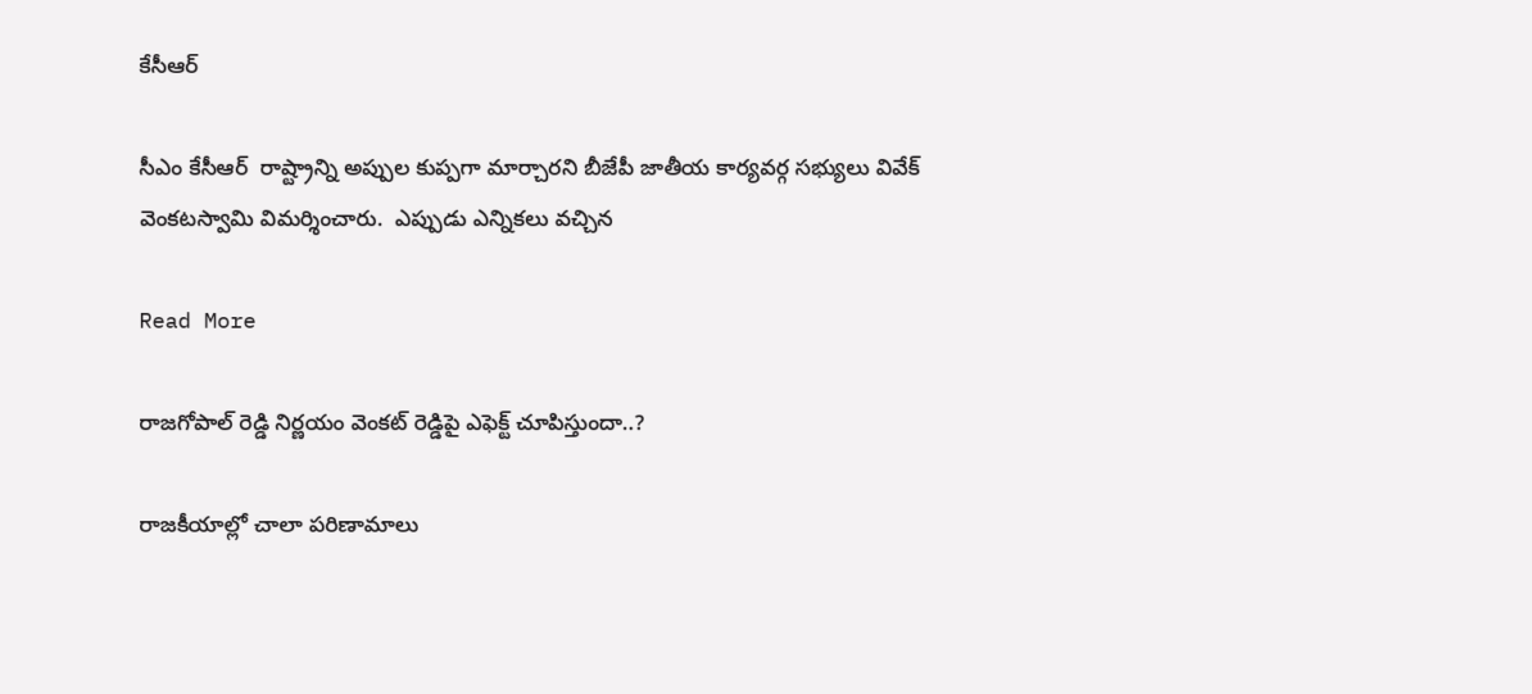కేసీఆర్

సీఎం కేసీఆర్  రాష్ట్రాన్ని అప్పుల కుప్పగా మార్చారని బీజేపీ జాతీయ కార్యవర్గ సభ్యులు వివేక్ వెంకటస్వామి విమర్శించారు.  ఎప్పుడు ఎన్నికలు వచ్చిన

Read More

రాజగోపాల్ రెడ్డి నిర్ణయం వెంకట్ రెడ్డిపై ఎఫెక్ట్ చూపిస్తుందా..?

రాజకీయాల్లో చాలా పరిణామాలు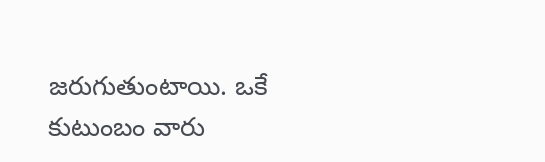జరుగుతుంటాయి. ఒకే కుటుంబం వారు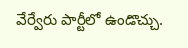వేర్వేరు పార్టీలో ఉండొచ్చు.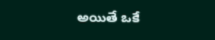అయితే ఒకే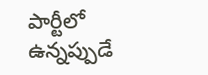పార్టీలో ఉన్నప్పుడే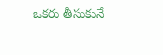ఒకరు తీసుకునే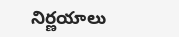నిర్ణయాలు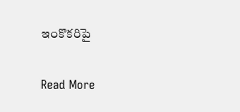ఇంకొకరిపై

Read More